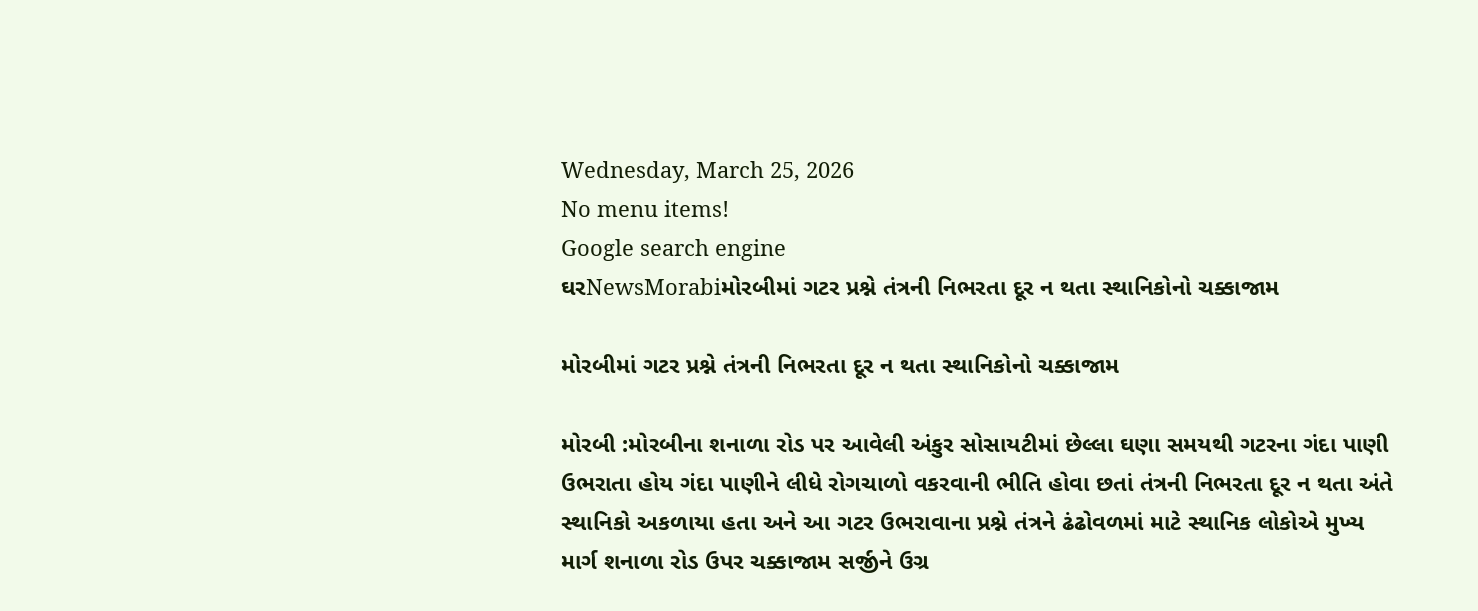Wednesday, March 25, 2026
No menu items!
Google search engine
ઘરNewsMorabiમોરબીમાં ગટર પ્રશ્ને તંત્રની નિભરતા દૂર ન થતા સ્થાનિકોનો ચક્કાજામ

મોરબીમાં ગટર પ્રશ્ને તંત્રની નિભરતા દૂર ન થતા સ્થાનિકોનો ચક્કાજામ

મોરબી :મોરબીના શનાળા રોડ પર આવેલી અંકુર સોસાયટીમાં છેલ્લા ઘણા સમયથી ગટરના ગંદા પાણી ઉભરાતા હોય ગંદા પાણીને લીધે રોગચાળો વકરવાની ભીતિ હોવા છતાં તંત્રની નિભરતા દૂર ન થતા અંતે સ્થાનિકો અકળાયા હતા અને આ ગટર ઉભરાવાના પ્રશ્ને તંત્રને ઢંઢોવળમાં માટે સ્થાનિક લોકોએ મુખ્ય માર્ગ શનાળા રોડ ઉપર ચક્કાજામ સર્જીને ઉગ્ર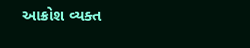આક્રોશ વ્યક્ત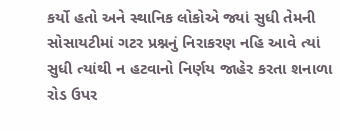કર્યો હતો અને સ્થાનિક લોકોએ જ્યાં સુધી તેમની સોસાયટીમાં ગટર પ્રશ્નનું નિરાકરણ નહિ આવે ત્યાં સુધી ત્યાંથી ન હટવાનો નિર્ણય જાહેર કરતા શનાળા રોડ ઉપર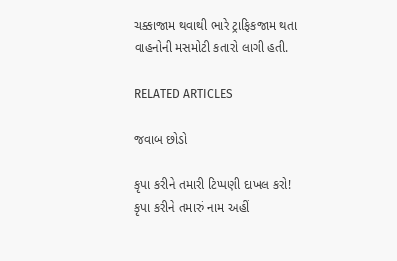ચક્કાજામ થવાથી ભારે ટ્રાફિકજામ થતા વાહનોની મસમોટી કતારો લાગી હતી.

RELATED ARTICLES

જવાબ છોડો

કૃપા કરીને તમારી ટિપ્પણી દાખલ કરો!
કૃપા કરીને તમારું નામ અહીં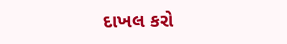દાખલ કરો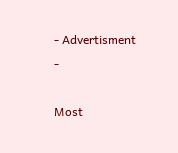- Advertisment -

Most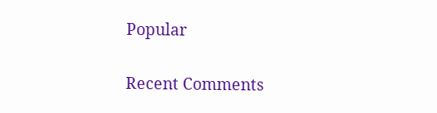Popular

Recent Comments